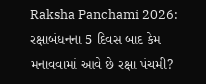Raksha Panchami 2026: રક્ષાબંધનના 5 દિવસ બાદ કેમ મનાવવામાં આવે છે રક્ષા પંચમી?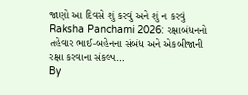જાણો આ દિવસે શું કરવું અને શું ન કરવું
Raksha Panchami 2026: રક્ષાબંધનનો તહેવાર ભાઈ-બહેનના સંબંધ અને એકબીજાની રક્ષા કરવાના સંકલ્પ…
By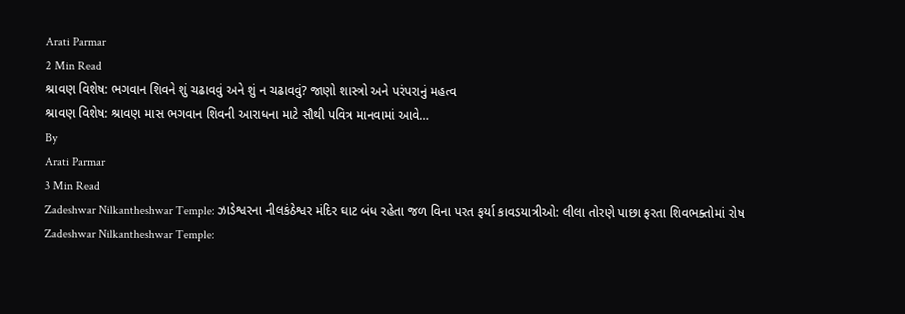Arati Parmar
2 Min Read
શ્રાવણ વિશેષ: ભગવાન શિવને શું ચઢાવવું અને શું ન ચઢાવવું? જાણો શાસ્ત્રો અને પરંપરાનું મહત્વ
શ્રાવણ વિશેષ: શ્રાવણ માસ ભગવાન શિવની આરાધના માટે સૌથી પવિત્ર માનવામાં આવે…
By
Arati Parmar
3 Min Read
Zadeshwar Nilkantheshwar Temple: ઝાડેશ્વરના નીલકંઠેશ્વર મંદિર ઘાટ બંધ રહેતા જળ વિના પરત ફર્યા કાવડયાત્રીઓ: લીલા તોરણે પાછા ફરતા શિવભક્તોમાં રોષ
Zadeshwar Nilkantheshwar Temple: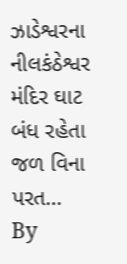ઝાડેશ્વરના નીલકંઠેશ્વર મંદિર ઘાટ બંધ રહેતા જળ વિના પરત…
By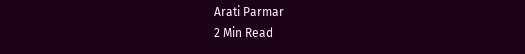Arati Parmar
2 Min Read